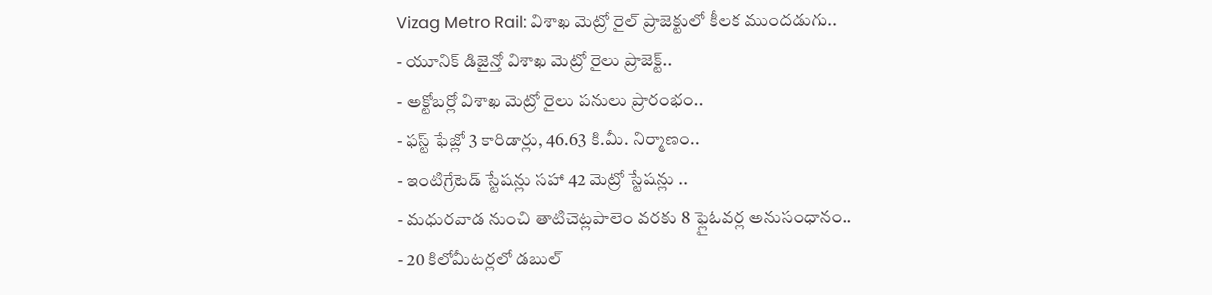Vizag Metro Rail: విశాఖ మెట్రో రైల్ ప్రాజెక్టులో కీలక ముందడుగు..
- యూనిక్ డిజైన్తో విశాఖ మెట్రో రైలు ప్రాజెక్ట్..
- అక్టోబర్లో విశాఖ మెట్రో రైలు పనులు ప్రారంభం..
- ఫస్ట్ ఫేజ్లో 3 కారిడార్లు, 46.63 కి.మీ. నిర్మాణం..
- ఇంటిగ్రేటెడ్ స్టేషన్లు సహా 42 మెట్రో స్టేషన్లు ..
- మధురవాడ నుంచి తాటిచెట్లపాలెం వరకు 8 ఫ్లైఓవర్ల అనుసంధానం..
- 20 కిలోమీటర్లలో డబుల్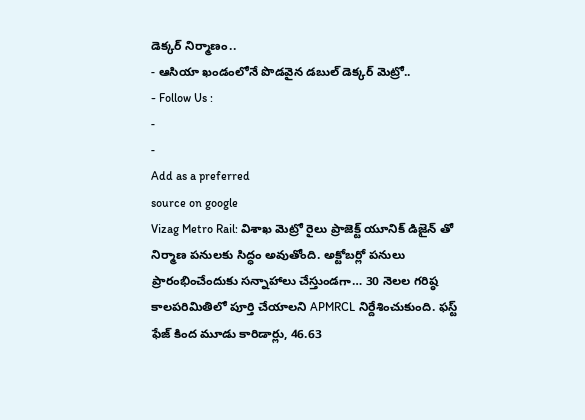డెక్కర్ నిర్మాణం..
- ఆసియా ఖండంలోనే పొడవైన డబుల్ డెక్కర్ మెట్రో..
- Follow Us :
-
-
Add as a preferred
source on google
Vizag Metro Rail: విశాఖ మెట్రో రైలు ప్రాజెక్ట్ యూనిక్ డిజైన్ తో నిర్మాణ పనులకు సిద్ధం అవుతోంది. అక్టోబర్లో పనులు ప్రారంభించేందుకు సన్నాహాలు చేస్తుండగా… 30 నెలల గరిష్ఠ కాలపరిమితిలో పూర్తి చేయాలని APMRCL నిర్దేశించుకుంది. ఫస్ట్ ఫేజ్ కింద మూడు కారిడార్లు, 46.63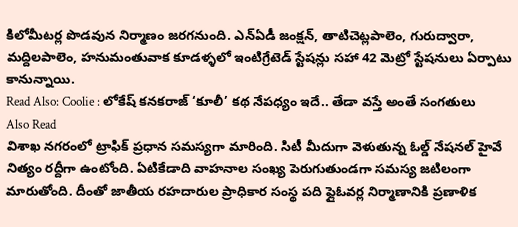కిలోమీటర్ల పొడవున నిర్మాణం జరగనుంది. ఎన్ఏడీ జంక్షన్, తాటిచెట్లపాలెం, గురుద్వారా, మద్దిలపాలెం, హనుమంతువాక కూడళ్ళలో ఇంటిగ్రేటెడ్ స్టేషన్లు సహా 42 మెట్రో స్టేషనులు ఏర్పాటు కానున్నాయి.
Read Also: Coolie : లోకేష్ కనకరాజ్ ‘కూలీ’ కథ నేపధ్యం ఇదే.. తేడా వస్తే అంతే సంగతులు
Also Read
విశాఖ నగరంలో ట్రాఫిక్ ప్రధాన సమస్యగా మారింది. సిటీ మీదుగా వెళుతున్న ఓల్డ్ నేషనల్ హైవే నిత్యం రద్దీగా ఉంటోంది. ఏటికేడాది వాహనాల సంఖ్య పెరుగుతుండగా సమస్య జటిలంగా మారుతోంది. దీంతో జాతీయ రహదారుల ప్రాధికార సంస్థ పది ఫ్లైఓవర్ల నిర్మాణానికి ప్రణాళిక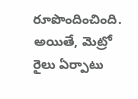రూపొందించింది. అయితే, మెట్రో రైలు ఏర్పాటు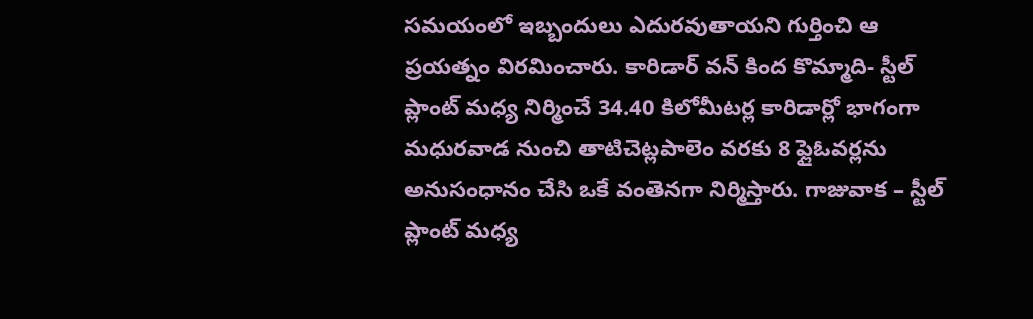సమయంలో ఇబ్బందులు ఎదురవుతాయని గుర్తించి ఆ ప్రయత్నం విరమించారు. కారిడార్ వన్ కింద కొమ్మాది- స్టీల్ ప్లాంట్ మధ్య నిర్మించే 34.40 కిలోమీటర్ల కారిడార్లో భాగంగా మధురవాడ నుంచి తాటిచెట్లపాలెం వరకు 8 ఫ్లైఓవర్లను అనుసంధానం చేసి ఒకే వంతెనగా నిర్మిస్తారు. గాజువాక – స్టీల్ ప్లాంట్ మధ్య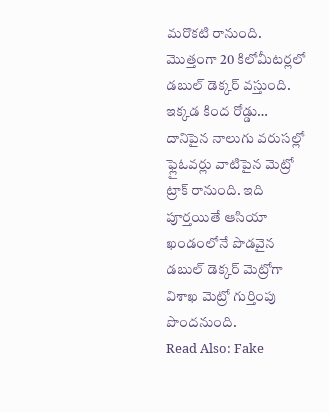మరొకటి రానుంది. మొత్తంగా 20 కిలోమీటర్లలో డబుల్ డెక్కర్ వస్తుంది. ఇక్కడ కింద రోడ్డు… దానిపైన నాలుగు వరుసల్లో ఫ్లైఓవర్లు వాటిపైన మెట్రో ట్రాక్ రానుంది. ఇది పూర్తయితే ఆసియా ఖండంలోనే పొడవైన డబుల్ డెక్కర్ మెట్రోగా విశాఖ మెట్రో గుర్తింపు పొందనుంది.
Read Also: Fake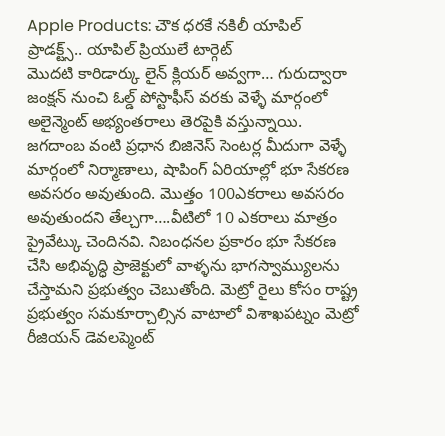Apple Products: చౌక ధరకే నకిలీ యాపిల్ ప్రాడక్ట్స్.. యాపిల్ ప్రియులే టార్గెట్
మొదటి కారిడార్కు లైన్ క్లియర్ అవ్వగా… గురుద్వారా జంక్షన్ నుంచి ఓల్డ్ పోస్టాఫీస్ వరకు వెళ్ళే మార్గంలో అలైన్మెంట్ అభ్యంతరాలు తెరపైకి వస్తున్నాయి. జగదాంబ వంటి ప్రధాన బిజినెస్ సెంటర్ల మీదుగా వెళ్ళే మార్గంలో నిర్మాణాలు, షాపింగ్ ఏరియాల్లో భూ సేకరణ అవసరం అవుతుంది. మొత్తం 100ఎకరాలు అవసరం అవుతుందని తేల్చగా….వీటిలో 10 ఎకరాలు మాత్రం ప్రైవేట్కు చెందినవి. నిబంధనల ప్రకారం భూ సేకరణ చేసి అభివృద్ధి ప్రాజెక్టులో వాళ్ళను భాగస్వామ్యులను చేస్తామని ప్రభుత్వం చెబుతోంది. మెట్రో రైలు కోసం రాష్ట్ర ప్రభుత్వం సమకూర్చాల్సిన వాటాలో విశాఖపట్నం మెట్రో రీజియన్ డెవలప్మెంట్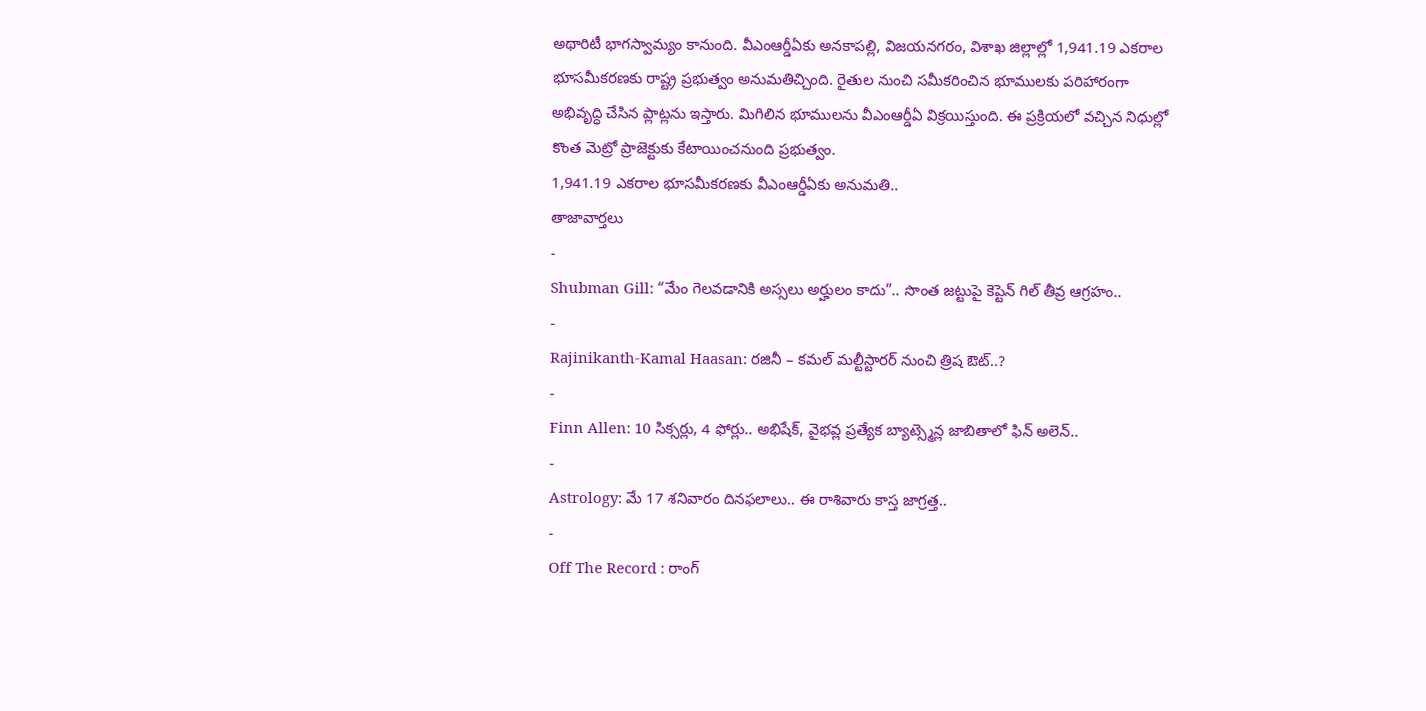అథారిటీ భాగస్వామ్యం కానుంది. వీఎంఆర్డీఏకు అనకాపల్లి, విజయనగరం, విశాఖ జిల్లాల్లో 1,941.19 ఎకరాల భూసమీకరణకు రాష్ట్ర ప్రభుత్వం అనుమతిచ్చింది. రైతుల నుంచి సమీకరించిన భూములకు పరిహారంగా అభివృద్ధి చేసిన ప్లాట్లను ఇస్తారు. మిగిలిన భూములను వీఎంఆర్డీఏ విక్రయిస్తుంది. ఈ ప్రక్రియలో వచ్చిన నిధుల్లో కొంత మెట్రో ప్రాజెక్టుకు కేటాయించనుంది ప్రభుత్వం.
1,941.19 ఎకరాల భూసమీకరణకు వీఎంఆర్డీఏకు అనుమతి..
తాజావార్తలు
-
Shubman Gill: “మేం గెలవడానికి అస్సలు అర్హులం కాదు”.. సొంత జట్టుపై కెప్టెన్ గిల్ తీవ్ర ఆగ్రహం..
-
Rajinikanth-Kamal Haasan: రజినీ – కమల్ మల్టీస్టారర్ నుంచి త్రిష ఔట్..?
-
Finn Allen: 10 సిక్సర్లు, 4 ఫోర్లు.. అభిషేక్, వైభవ్ల ప్రత్యేక బ్యాట్స్మెన్ల జాబితాలో ఫిన్ అలెన్..
-
Astrology: మే 17 శనివారం దినఫలాలు.. ఈ రాశివారు కాస్త జాగ్రత్త..
-
Off The Record : రాంగ్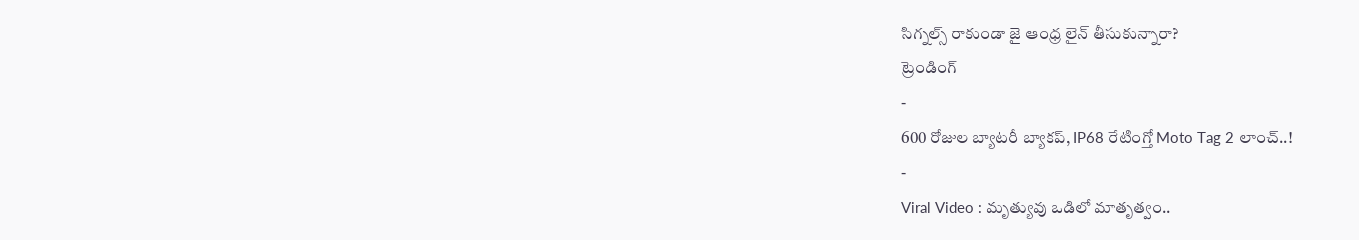సిగ్నల్స్ రాకుండా జై ఆంధ్ర లైన్ తీసుకున్నారా?
ట్రెండింగ్
-
600 రోజుల బ్యాటరీ బ్యాకప్, IP68 రేటింగ్తో Moto Tag 2 లాంచ్..!
-
Viral Video : మృత్యువు ఒడిలో మాతృత్వం..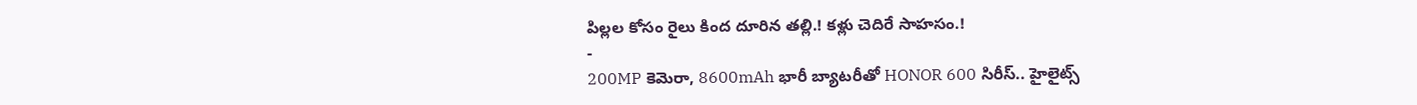పిల్లల కోసం రైలు కింద దూరిన తల్లి.! కళ్లు చెదిరే సాహసం.!
-
200MP కెమెరా, 8600mAh భారీ బ్యాటరీతో HONOR 600 సిరీస్.. హైలైట్స్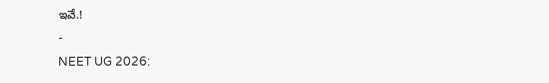ఇవే.!
-
NEET UG 2026: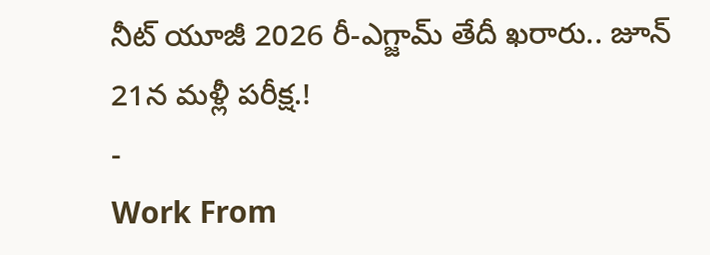నీట్ యూజీ 2026 రీ-ఎగ్జామ్ తేదీ ఖరారు.. జూన్ 21న మళ్లీ పరీక్ష.!
-
Work From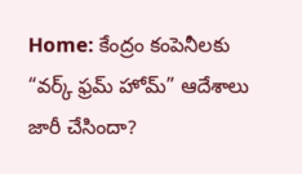Home: కేంద్రం కంపెనీలకు “వర్క్ ఫ్రమ్ హోమ్” ఆదేశాలు జారీ చేసిందా?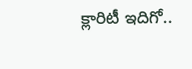క్లారిటీ ఇదిగో..